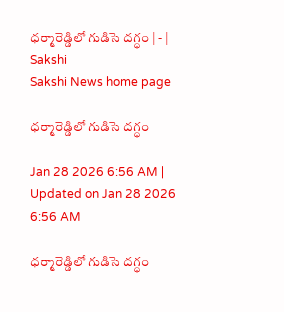ధర్మారెడ్డిలో గుడిసె దగ్ధం | - | Sakshi
Sakshi News home page

ధర్మారెడ్డిలో గుడిసె దగ్ధం

Jan 28 2026 6:56 AM | Updated on Jan 28 2026 6:56 AM

ధర్మారెడ్డిలో గుడిసె దగ్ధం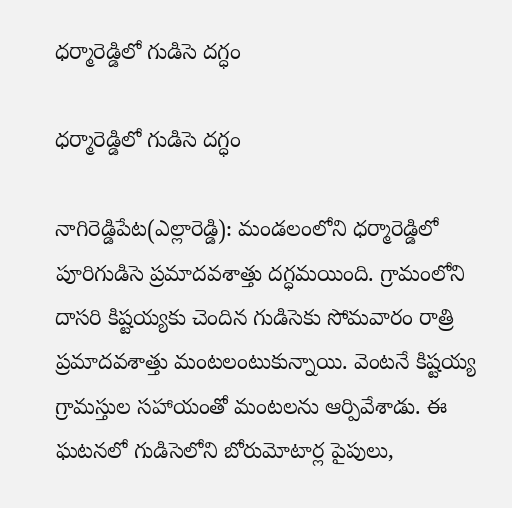ధర్మారెడ్డిలో గుడిసె దగ్ధం

ధర్మారెడ్డిలో గుడిసె దగ్ధం

నాగిరెడ్డిపేట(ఎల్లారెడ్డి): మండలంలోని ధర్మారెడ్డిలో పూరిగుడిసె ప్రమాదవశాత్తు దగ్ధమయింది. గ్రామంలోని దాసరి కిష్టయ్యకు చెందిన గుడిసెకు సోమవారం రాత్రి ప్రమాదవశాత్తు మంటలంటుకున్నాయి. వెంటనే కిష్టయ్య గ్రామస్తుల సహాయంతో మంటలను ఆర్పివేశాడు. ఈ ఘటనలో గుడిసెలోని బోరుమోటార్ల పైపులు,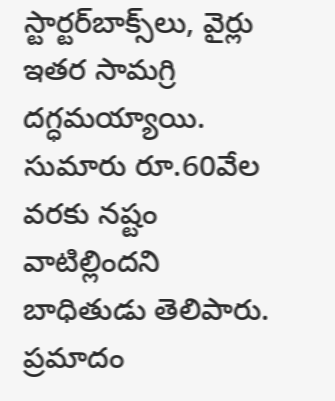స్టార్టర్‌బాక్స్‌లు, వైర్లు ఇతర సామగ్రి దగ్ధమయ్యాయి. సుమారు రూ.60వేల వరకు నష్టం వాటిల్లిందని బాధితుడు తెలిపారు. ప్రమాదం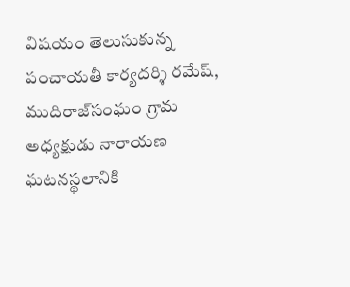విషయం తెలుసుకున్న పంచాయతీ కార్యదర్శి రమేష్‌, ముదిరాజ్‌సంఘం గ్రామ అధ్యక్షుడు నారాయణ ఘటనస్థలానికి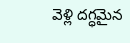వెళ్లి దగ్ధమైన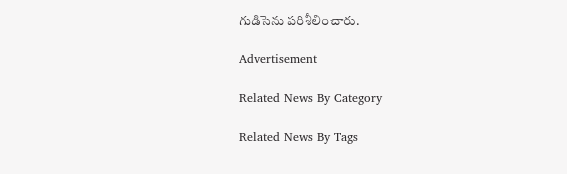గుడిసెను పరిశీలించారు.

Advertisement

Related News By Category

Related News By Tags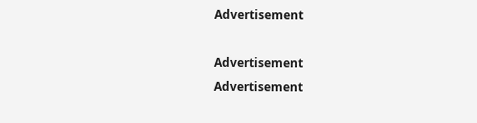Advertisement

Advertisement
Advertisement